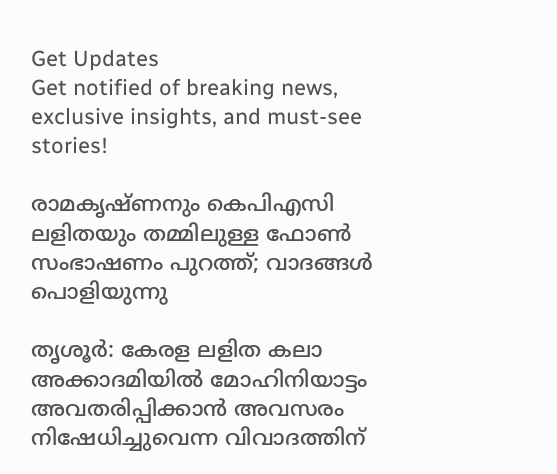Get Updates
Get notified of breaking news, exclusive insights, and must-see stories!

രാമകൃഷ്ണനും കെപിഎസി ലളിതയും തമ്മിലുള്ള ഫോണ്‍ സംഭാഷണം പുറത്ത്; വാദങ്ങള്‍ പൊളിയുന്നു

തൃശൂര്‍: കേരള ലളിത കലാ അക്കാദമിയില്‍ മോഹിനിയാട്ടം അവതരിപ്പിക്കാന്‍ അവസരം നിഷേധിച്ചുവെന്ന വിവാദത്തിന്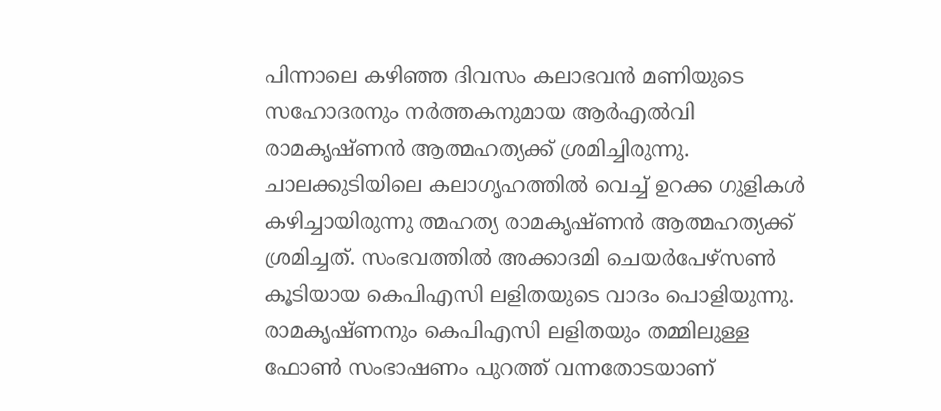പിന്നാലെ കഴിഞ്ഞ ദിവസം കലാഭവന്‍ മണിയുടെ സഹോദരനും നര്‍ത്തകനുമായ ആര്‍എല്‍വി രാമകൃഷ്ണന്‍ ആത്മഹത്യക്ക് ശ്രമിച്ചിരുന്നു. ചാലക്കുടിയിലെ കലാഗൃഹത്തില്‍ വെച്ച് ഉറക്ക ഗുളികള്‍ കഴിച്ചായിരുന്നു ത്മഹത്യ രാമകൃഷ്ണന്‍ ആത്മഹത്യക്ക് ശ്രമിച്ചത്. സംഭവത്തില്‍ അക്കാദമി ചെയര്‍പേഴ്‌സണ്‍ കൂടിയായ കെപിഎസി ലളിതയുടെ വാദം പൊളിയുന്നു. രാമകൃഷ്ണനും കെപിഎസി ലളിതയും തമ്മിലുള്ള ഫോണ്‍ സംഭാഷണം പുറത്ത് വന്നതോടയാണ്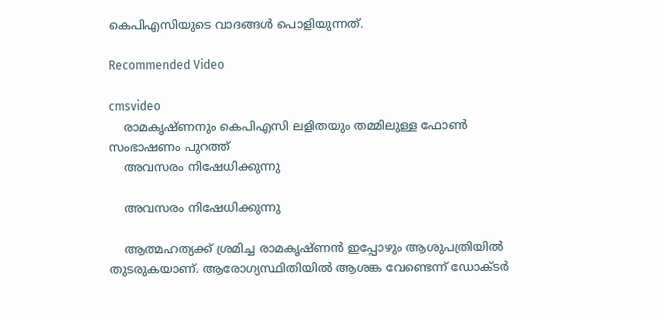കെപിഎസിയുടെ വാദങ്ങള്‍ പൊളിയുന്നത്.

Recommended Video

cmsvideo
    രാമകൃഷ്ണനും കെപിഎസി ലളിതയും തമ്മിലുള്ള ഫോണ്‍ സംഭാഷണം പുറത്ത്
    അവസരം നിഷേധിക്കുന്നു

    അവസരം നിഷേധിക്കുന്നു

    ആത്മഹത്യക്ക് ശ്രമിച്ച രാമകൃഷ്ണന്‍ ഇപ്പോഴും ആശുപത്രിയില്‍ തുടരുകയാണ്. ആരോഗ്യസ്ഥിതിയില്‍ ആശങ്ക വേണ്ടെന്ന് ഡോക്ടര്‍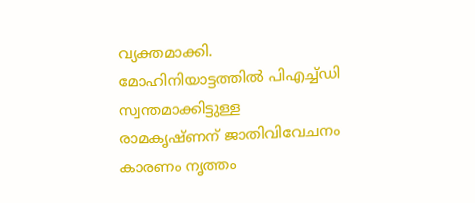വ്യക്തമാക്കി. മോഹിനിയാട്ടത്തില്‍ പിഎച്ച്ഡി സ്വന്തമാക്കിട്ടുള്ള രാമകൃഷ്ണന് ജാതിവിവേചനം കാരണം നൃത്തം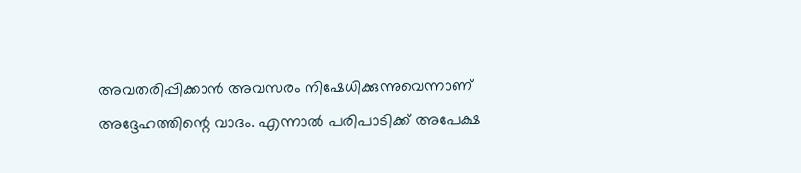അവതരിപ്പിക്കാന്‍ അവസരം നിഷേധിക്കുന്നുവെന്നാണ് അദ്ദേഹത്തിന്റെ വാദം. എന്നാല്‍ പരിപാടിക്ക് അപേക്ഷ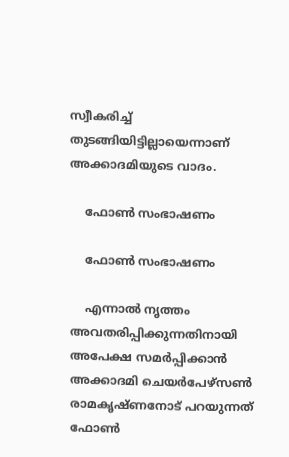സ്വീകരിച്ച് തുടങ്ങിയിട്ടില്ലായെന്നാണ് അക്കാദമിയുടെ വാദം.

    ഫോണ്‍ സംഭാഷണം

    ഫോണ്‍ സംഭാഷണം

    എന്നാല്‍ നൃത്തം അവതരിപ്പിക്കുന്നതിനായി അപേക്ഷ സമര്‍പ്പിക്കാന്‍ അക്കാദമി ചെയര്‍പേഴ്‌സണ്‍ രാമകൃഷ്ണനോട് പറയുന്നത് ഫോണ്‍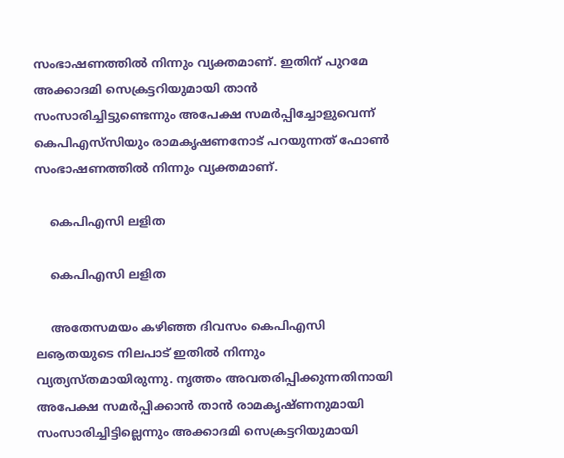സംഭാഷണത്തില്‍ നിന്നും വ്യക്തമാണ്. ഇതിന് പുറമേ അക്കാദമി സെക്രട്ടറിയുമായി താന്‍ സംസാരിച്ചിട്ടുണ്ടെന്നും അപേക്ഷ സമര്‍പ്പിച്ചോളുവെന്ന് കെപിഎസ്‌സിയും രാമകൃഷണനോട് പറയുന്നത് ഫോണ്‍ സംഭാഷണത്തില്‍ നിന്നും വ്യക്തമാണ്.

    കെപിഎസി ലളിത

    കെപിഎസി ലളിത

    അതേസമയം കഴിഞ്ഞ ദിവസം കെപിഎസി ലൡതയുടെ നിലപാട് ഇതില്‍ നിന്നും വ്യത്യസ്തമായിരുന്നു. നൃത്തം അവതരിപ്പിക്കുന്നതിനായി അപേക്ഷ സമര്‍പ്പിക്കാന്‍ താന്‍ രാമകൃഷ്ണനുമായി സംസാരിച്ചിട്ടില്ലെന്നും അക്കാദമി സെക്രട്ടറിയുമായി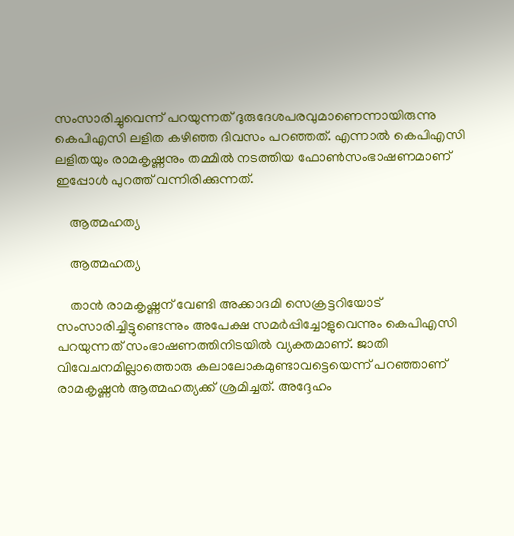സംസാരിച്ചുവെന്ന് പറയുന്നത് ദുരുദേശപരവുമാണെന്നായിരുന്നു കെപിഎസി ലളിത കഴിഞ്ഞ ദിവസം പറഞ്ഞത്. എന്നാല്‍ കെപിഎസി ലളിതയും രാമകൃഷ്ണനും തമ്മില്‍ നടത്തിയ ഫോണ്‍സംഭാഷണമാണ് ഇപ്പോള്‍ പുറത്ത് വന്നിരിക്കുന്നത്.

    ആത്മഹത്യ

    ആത്മഹത്യ

    താന്‍ രാമകൃഷ്ണന് വേണ്ടി അക്കാദമി സെക്രട്ടറിയോട് സംസാരിച്ചിട്ടുണ്ടെന്നും അപേക്ഷ സമര്‍പ്പിച്ചോളുവെന്നും കെപിഎസി പറയുന്നത് സംഭാഷണത്തിനിടയില്‍ വ്യക്തമാണ്. ജാതി വിവേചനമില്ലാത്തൊരു കലാലോകമുണ്ടാവട്ടെയെന്ന് പറഞ്ഞാണ് രാമകൃഷ്ണന്‍ ആത്മഹത്യക്ക് ശ്രമിച്ചത്. അദ്ദേഹം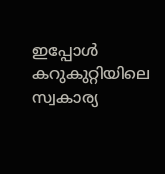ഇപ്പോള്‍ കറുകുറ്റിയിലെ സ്വകാര്യ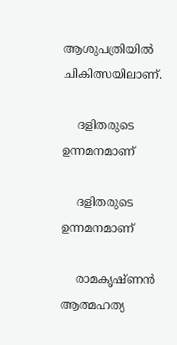ആശുപത്രിയില്‍ ചികിത്സയിലാണ്.

    ദളിതരുടെ ഉന്നമനമാണ്

    ദളിതരുടെ ഉന്നമനമാണ്

    രാമകൃഷ്ണന്‍ ആത്മഹത്യ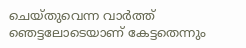ചെയ്തുവെന്ന വാര്‍ത്ത് ഞെട്ടലോടെയാണ് കേട്ടതെന്നും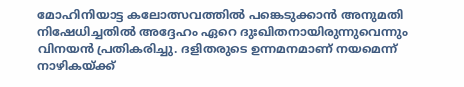മോഹിനിയാട്ട കലോത്സവത്തില്‍ പങ്കെടുക്കാന്‍ അനുമതി നിഷേധിച്ചതില്‍ അദ്ദേഹം ഏറെ ദുഃഖിതനായിരുന്നുവെന്നും വിനയന്‍ പ്രതികരിച്ചു. ദളിതരുടെ ഉന്നമനമാണ് നയമെന്ന് നാഴികയ്ക്ക്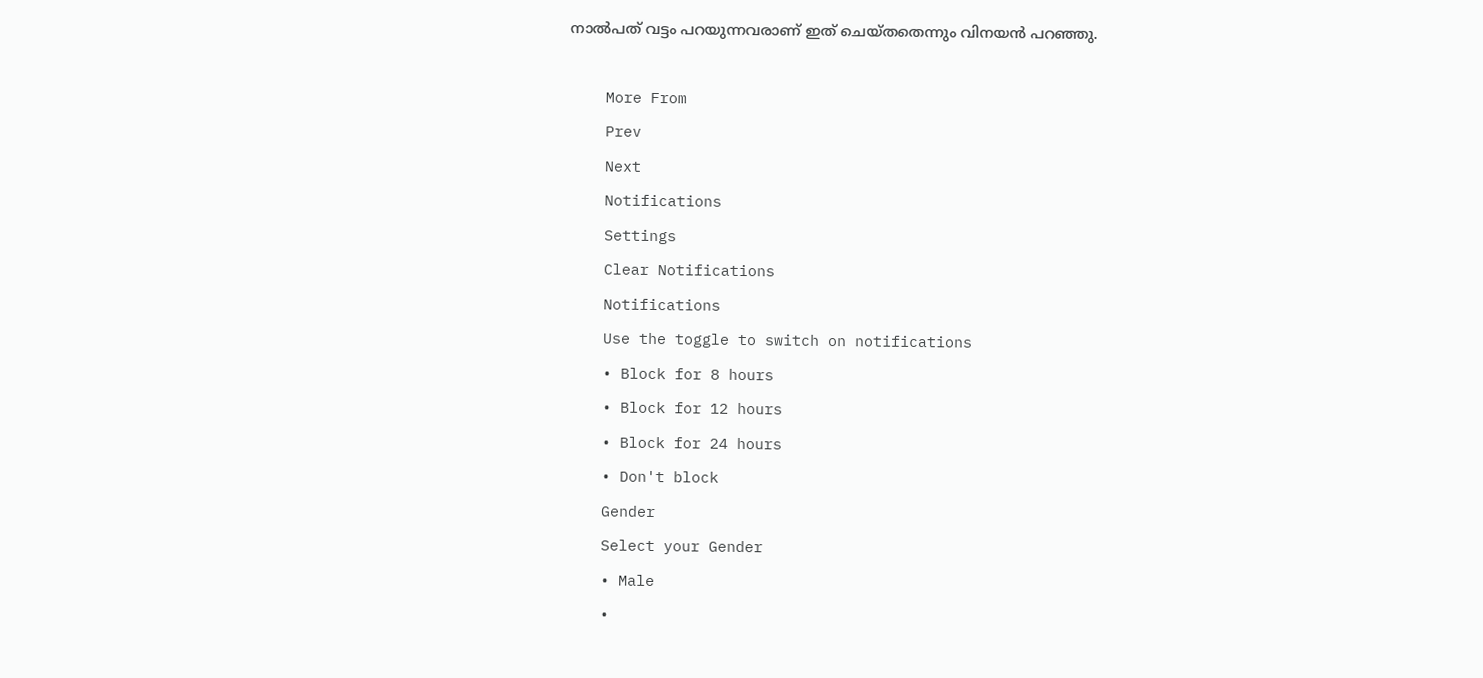നാല്‍പത് വട്ടം പറയുന്നവരാണ് ഇത് ചെയ്തതെന്നും വിനയന്‍ പറഞ്ഞു.

    More From
    Prev
    Next
    Notifications
    Settings
    Clear Notifications
    Notifications
    Use the toggle to switch on notifications
    • Block for 8 hours
    • Block for 12 hours
    • Block for 24 hours
    • Don't block
    Gender
    Select your Gender
    • Male
    •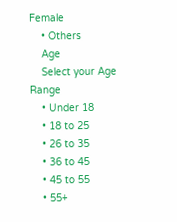Female
    • Others
    Age
    Select your Age Range
    • Under 18
    • 18 to 25
    • 26 to 35
    • 36 to 45
    • 45 to 55
    • 55+